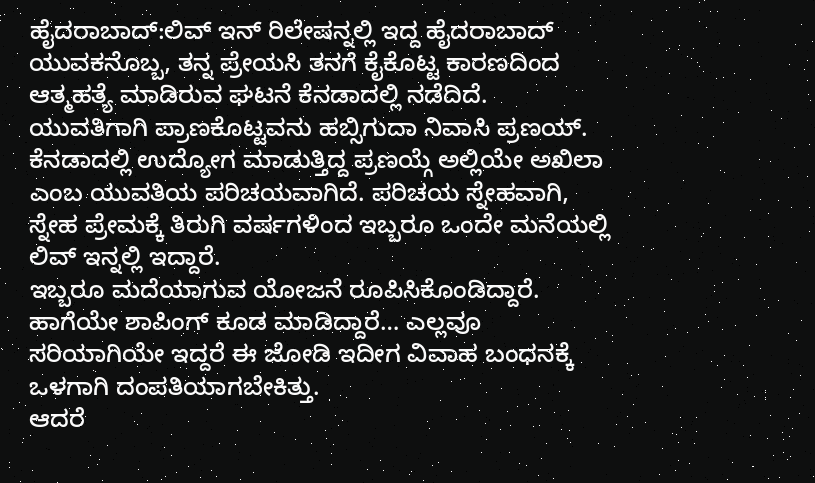ಹೈದರಾಬಾದ್:ಲಿವ್ ಇನ್ ರಿಲೇಷನ್ನಲ್ಲಿ ಇದ್ದ ಹೈದರಾಬಾದ್ ಯುವಕನೊಬ್ಬ, ತನ್ನ ಪ್ರೇಯಸಿ ತನಗೆ ಕೈಕೊಟ್ಟ ಕಾರಣದಿಂದ ಆತ್ಮಹತ್ಯೆ ಮಾಡಿರುವ ಘಟನೆ ಕೆನಡಾದಲ್ಲಿ ನಡೆದಿದೆ.
ಯುವತಿಗಾಗಿ ಪ್ರಾಣಕೊಟ್ಟವನು ಹಬ್ಸಿಗುದಾ ನಿವಾಸಿ ಪ್ರಣಯ್. ಕೆನಡಾದಲ್ಲಿ ಉದ್ಯೋಗ ಮಾಡುತ್ತಿದ್ದ ಪ್ರಣಯ್ಗೆ ಅಲ್ಲಿಯೇ ಅಖಿಲಾ ಎಂಬ ಯುವತಿಯ ಪರಿಚಯವಾಗಿದೆ. ಪರಿಚಯ ಸ್ನೇಹವಾಗಿ, ಸ್ನೇಹ ಪ್ರೇಮಕ್ಕೆ ತಿರುಗಿ ವರ್ಷಗಳಿಂದ ಇಬ್ಬರೂ ಒಂದೇ ಮನೆಯಲ್ಲಿ ಲಿವ್ ಇನ್ನಲ್ಲಿ ಇದ್ದಾರೆ.
ಇಬ್ಬರೂ ಮದೆಯಾಗುವ ಯೋಜನೆ ರೂಪಿಸಿಕೊಂಡಿದ್ದಾರೆ. ಹಾಗೆಯೇ ಶಾಪಿಂಗ್ ಕೂಡ ಮಾಡಿದ್ದಾರೆ… ಎಲ್ಲವೂ ಸರಿಯಾಗಿಯೇ ಇದ್ದರೆ ಈ ಜೋಡಿ ಇದೀಗ ವಿವಾಹ ಬಂಧನಕ್ಕೆ ಒಳಗಾಗಿ ದಂಪತಿಯಾಗಬೇಕಿತ್ತು.
ಆದರೆ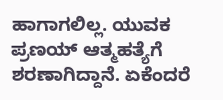ಹಾಗಾಗಲಿಲ್ಲ. ಯುವಕ ಪ್ರಣಯ್ ಆತ್ಮಹತ್ಯೆಗೆ ಶರಣಾಗಿದ್ದಾನೆ. ಏಕೆಂದರೆ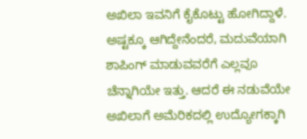ಅಖಿಲಾ ಇವನಿಗೆ ಕೈಕೊಟ್ಟು ಹೋಗಿದ್ದಾಳೆ.
ಅಷ್ಟಕ್ಕೂ ಆಗಿದ್ದೇನೆಂದರೆ, ಮದುವೆಯಾಗಿ ಶಾಪಿಂಗ್ ಮಾಡುವವರೆಗೆ ಎಲ್ಲವೂ ಚೆನ್ನಾಗಿಯೇ ಇತ್ತು. ಆದರೆ ಈ ನಡುವೆಯೇ ಅಖಿಲಾಗೆ ಅಮೆರಿಕದಲ್ಲಿ ಉದ್ಯೋಗಕ್ಕಾಗಿ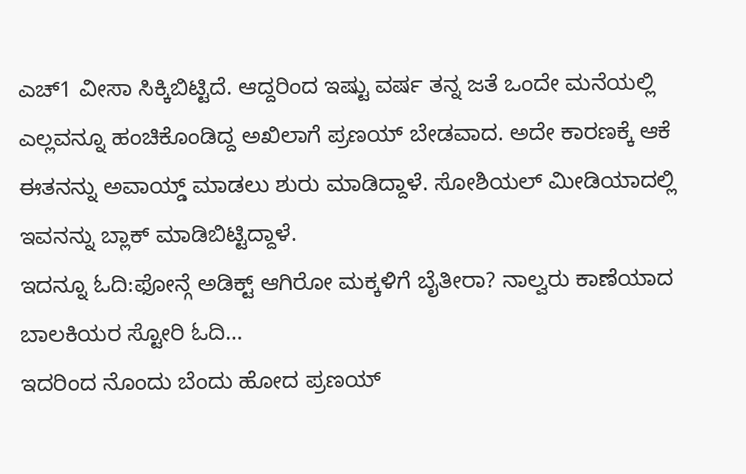ಎಚ್1 ವೀಸಾ ಸಿಕ್ಕಿಬಿಟ್ಟಿದೆ. ಆದ್ದರಿಂದ ಇಷ್ಟು ವರ್ಷ ತನ್ನ ಜತೆ ಒಂದೇ ಮನೆಯಲ್ಲಿ ಎಲ್ಲವನ್ನೂ ಹಂಚಿಕೊಂಡಿದ್ದ ಅಖಿಲಾಗೆ ಪ್ರಣಯ್ ಬೇಡವಾದ. ಅದೇ ಕಾರಣಕ್ಕೆ ಆಕೆ ಈತನನ್ನು ಅವಾಯ್ಡ್ ಮಾಡಲು ಶುರು ಮಾಡಿದ್ದಾಳೆ. ಸೋಶಿಯಲ್ ಮೀಡಿಯಾದಲ್ಲಿ ಇವನನ್ನು ಬ್ಲಾಕ್ ಮಾಡಿಬಿಟ್ಟಿದ್ದಾಳೆ.
ಇದನ್ನೂ ಓದಿ:ಫೋನ್ಗೆ ಅಡಿಕ್ಟ್ ಆಗಿರೋ ಮಕ್ಕಳಿಗೆ ಬೈತೀರಾ? ನಾಲ್ವರು ಕಾಣೆಯಾದ ಬಾಲಕಿಯರ ಸ್ಟೋರಿ ಓದಿ…
ಇದರಿಂದ ನೊಂದು ಬೆಂದು ಹೋದ ಪ್ರಣಯ್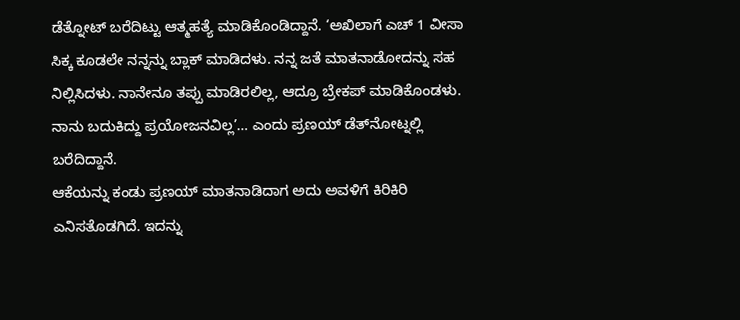ಡೆತ್ನೋಟ್ ಬರೆದಿಟ್ಟು ಆತ್ಮಹತ್ಯೆ ಮಾಡಿಕೊಂಡಿದ್ದಾನೆ. ‘ಅಖಿಲಾಗೆ ಎಚ್ 1 ವೀಸಾ ಸಿಕ್ಕ ಕೂಡಲೇ ನನ್ನನ್ನು ಬ್ಲಾಕ್ ಮಾಡಿದಳು. ನನ್ನ ಜತೆ ಮಾತನಾಡೋದನ್ನು ಸಹ ನಿಲ್ಲಿಸಿದಳು. ನಾನೇನೂ ತಪ್ಪು ಮಾಡಿರಲಿಲ್ಲ, ಆದ್ರೂ ಬ್ರೇಕಪ್ ಮಾಡಿಕೊಂಡಳು. ನಾನು ಬದುಕಿದ್ದು ಪ್ರಯೋಜನವಿಲ್ಲ’… ಎಂದು ಪ್ರಣಯ್ ಡೆತ್‍ನೋಟ್ನಲ್ಲಿ ಬರೆದಿದ್ದಾನೆ.
ಆಕೆಯನ್ನು ಕಂಡು ಪ್ರಣಯ್ ಮಾತನಾಡಿದಾಗ ಅದು ಅವಳಿಗೆ ಕಿರಿಕಿರಿ ಎನಿಸತೊಡಗಿದೆ. ಇದನ್ನು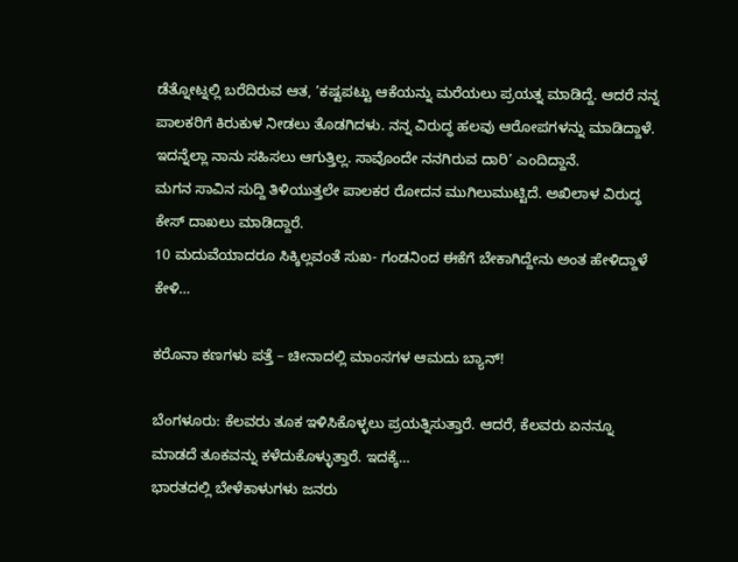ಡೆತ್ನೋಟ್ನಲ್ಲಿ ಬರೆದಿರುವ ಆತ, ‘ಕಷ್ಟಪಟ್ಟು ಆಕೆಯನ್ನು ಮರೆಯಲು ಪ್ರಯತ್ನ ಮಾಡಿದ್ದೆ. ಆದರೆ ನನ್ನ ಪಾಲಕರಿಗೆ ಕಿರುಕುಳ ನೀಡಲು ತೊಡಗಿದಳು. ನನ್ನ ವಿರುದ್ಧ ಹಲವು ಆರೋಪಗಳನ್ನು ಮಾಡಿದ್ದಾಳೆ. ಇದನ್ನೆಲ್ಲಾ ನಾನು ಸಹಿಸಲು ಆಗುತ್ತಿಲ್ಲ. ಸಾವೊಂದೇ ನನಗಿರುವ ದಾರಿ’ ಎಂದಿದ್ದಾನೆ.
ಮಗನ ಸಾವಿನ ಸುದ್ದಿ ತಿಳಿಯುತ್ತಲೇ ಪಾಲಕರ ರೋದನ ಮುಗಿಲುಮುಟ್ಟಿದೆ. ಅಖಿಲಾಳ ವಿರುದ್ಧ ಕೇಸ್ ದಾಖಲು ಮಾಡಿದ್ದಾರೆ.
10 ಮದುವೆಯಾದರೂ ಸಿಕ್ಕಿಲ್ಲವಂತೆ ಸುಖ- ಗಂಡನಿಂದ ಈಕೆಗೆ ಬೇಕಾಗಿದ್ದೇನು ಅಂತ ಹೇಳಿದ್ದಾಳೆ ಕೇಳಿ…

ಕರೊನಾ ಕಣಗಳು ಪತ್ತೆ – ಚೀನಾದಲ್ಲಿ ಮಾಂಸಗಳ ಆಮದು ಬ್ಯಾನ್!

ಬೆಂಗಳೂರು: ಕೆಲವರು ತೂಕ ಇಳಿಸಿಕೊಳ್ಳಲು ಪ್ರಯತ್ನಿಸುತ್ತಾರೆ. ಆದರೆ, ಕೆಲವರು ಏನನ್ನೂ ಮಾಡದೆ ತೂಕವನ್ನು ಕಳೆದುಕೊಳ್ಳುತ್ತಾರೆ. ಇದಕ್ಕೆ…
ಭಾರತದಲ್ಲಿ ಬೇಳೆಕಾಳುಗಳು ಜನರು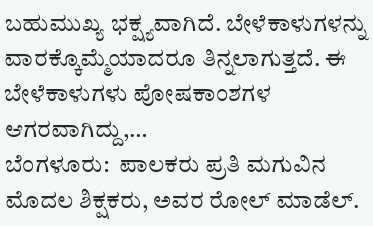ಬಹುಮುಖ್ಯ ಭಕ್ಷ್ಯವಾಗಿದೆ. ಬೇಳೆಕಾಳುಗಳನ್ನು ವಾರಕ್ಕೊಮ್ಮೆಯಾದರೂ ತಿನ್ನಲಾಗುತ್ತದೆ. ಈ ಬೇಳೆಕಾಳುಗಳು ಪೋಷಕಾಂಶಗಳ ಆಗರವಾಗಿದ್ದು,…
ಬೆಂಗಳೂರು:  ಪಾಲಕರು ಪ್ರತಿ ಮಗುವಿನ ಮೊದಲ ಶಿಕ್ಷಕರು, ಅವರ ರೋಲ್ ಮಾಡೆಲ್.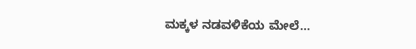ಮಕ್ಕಳ ನಡವಳಿಕೆಯ ಮೇಲೆ…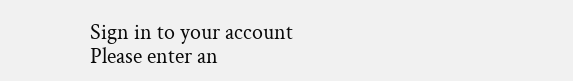Sign in to your account
Please enter an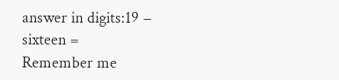answer in digits:19 − sixteen =
Remember me